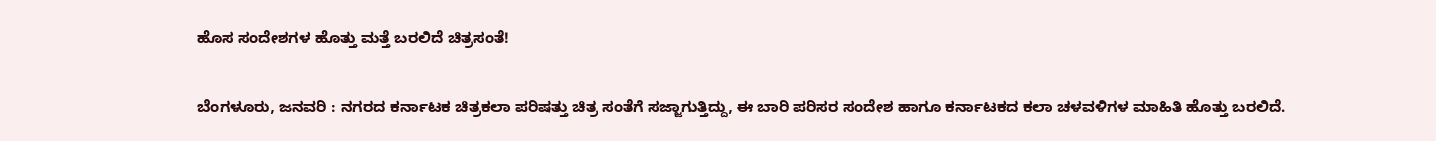ಹೊಸ ಸಂದೇಶಗಳ ಹೊತ್ತು ಮತ್ತೆ ಬರಲಿದೆ ಚಿತ್ರಸಂತೆ!

ಬೆಂಗಳೂರು, ಜನವರಿ : ನಗರದ ಕರ್ನಾಟಕ ಚಿತ್ರಕಲಾ ಪರಿಷತ್ತು ಚಿತ್ರ ಸಂತೆಗೆ ಸಜ್ಜಾಗುತ್ತಿದ್ದು, ಈ ಬಾರಿ ಪರಿಸರ ಸಂದೇಶ ಹಾಗೂ ಕರ್ನಾಟಕದ ಕಲಾ ಚಳವಳಿಗಳ ಮಾಹಿತಿ ಹೊತ್ತು ಬರಲಿದೆ.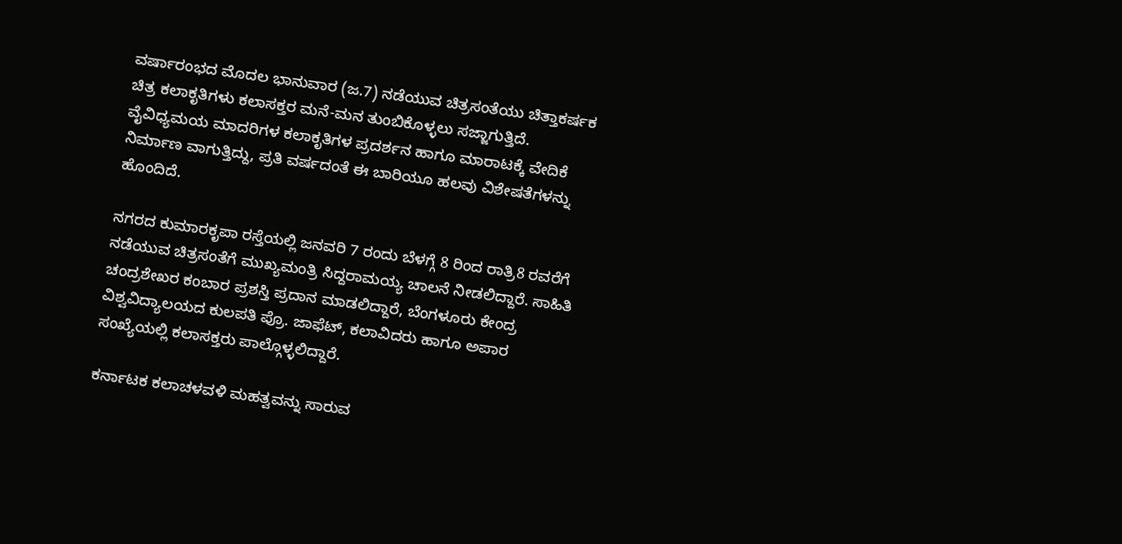ವರ್ಷಾರಂಭದ ಮೊದಲ ಭಾನುವಾರ (ಜ.7) ನಡೆಯುವ ಚಿತ್ರಸಂತೆಯು ಚಿತ್ತಾಕರ್ಷಕ ಚಿತ್ರ ಕಲಾಕೃತಿಗಳು ಕಲಾಸಕ್ತರ ಮನೆ-ಮನ ತುಂಬಿಕೊಳ್ಳಲು ಸಜ್ಜಾಗುತ್ತಿದೆ. ವೈವಿಧ್ಯಮಯ ಮಾದರಿಗಳ ಕಲಾಕೃತಿಗಳ ಪ್ರದರ್ಶನ ಹಾಗೂ ಮಾರಾಟಕ್ಕೆ ವೇದಿಕೆ ನಿರ್ಮಾಣ ವಾಗುತ್ತಿದ್ದು, ಪ್ರತಿ ವರ್ಷದಂತೆ ಈ ಬಾರಿಯೂ ಹಲವು ವಿಶೇಷತೆಗಳನ್ನು ಹೊಂದಿದೆ.

ನಗರದ ಕುಮಾರಕೃಪಾ ರಸ್ತೆಯಲ್ಲಿ ಜನವರಿ 7 ರಂದು ಬೆಳಗ್ಗೆ 8 ರಿಂದ ರಾತ್ರಿ8 ರವರೆಗೆ ನಡೆಯುವ ಚಿತ್ರಸಂತೆಗೆ ಮುಖ್ಯಮಂತ್ರಿ ಸಿದ್ದರಾಮಯ್ಯ ಚಾಲನೆ ನೀಡಲಿದ್ದಾರೆ. ಸಾಹಿತಿ ಚಂದ್ರಶೇಖರ ಕಂಬಾರ ಪ್ರಶಸ್ತಿ ಪ್ರದಾನ ಮಾಡಲಿದ್ದಾರೆ, ಬೆಂಗಳೂರು ಕೇಂದ್ರ ವಿಶ್ವವಿದ್ಯಾಲಯದ ಕುಲಪತಿ ಪ್ರೊ. ಜಾಫೆಟ್, ಕಲಾವಿದರು ಹಾಗೂ ಅಪಾರ ಸಂಖ್ಯೆಯಲ್ಲಿ ಕಲಾಸಕ್ತರು ಪಾಲ್ಗೊಳ್ಳಲಿದ್ದಾರೆ.

ಕರ್ನಾಟಕ ಕಲಾಚಳವಳಿ ಮಹತ್ವವನ್ನು ಸಾರುವ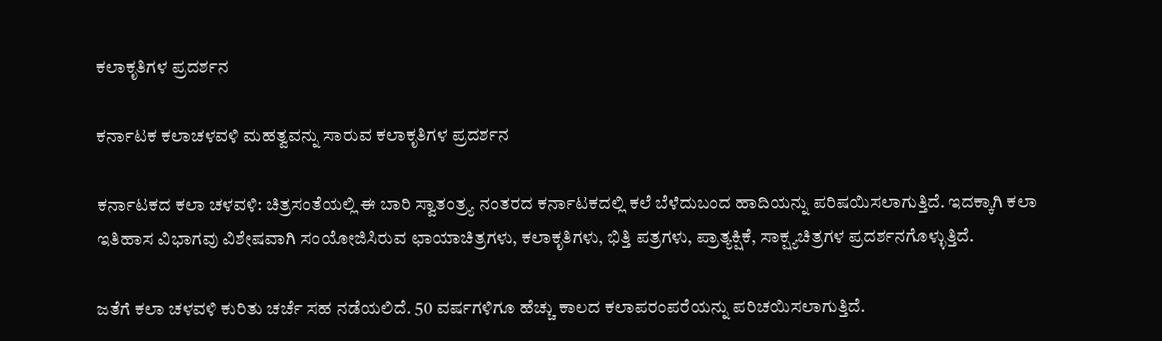ಕಲಾಕೃತಿಗಳ ಪ್ರದರ್ಶನ

ಕರ್ನಾಟಕ ಕಲಾಚಳವಳಿ ಮಹತ್ವವನ್ನು ಸಾರುವ ಕಲಾಕೃತಿಗಳ ಪ್ರದರ್ಶನ

ಕರ್ನಾಟಕದ ಕಲಾ ಚಳವಳಿ: ಚಿತ್ರಸಂತೆಯಲ್ಲಿ ಈ ಬಾರಿ ಸ್ವಾತಂತ್ರ್ಯ ನಂತರದ ಕರ್ನಾಟಕದಲ್ಲಿ ಕಲೆ ಬೆಳೆದುಬಂದ ಹಾದಿಯನ್ನು ಪರಿಷಯಿಸಲಾಗುತ್ತಿದೆ. ಇದಕ್ಕಾಗಿ ಕಲಾ ಇತಿಹಾಸ ವಿಭಾಗವು ವಿಶೇಷವಾಗಿ ಸಂಯೋಜಿಸಿರುವ ಛಾಯಾಚಿತ್ರಗಳು, ಕಲಾಕೃತಿಗಳು, ಭಿತ್ತಿ ಪತ್ರಗಳು, ಪ್ರಾತ್ಯಕ್ಷಿಕೆ, ಸಾಕ್ಷ್ಯಚಿತ್ರಗಳ ಪ್ರದರ್ಶನಗೊಳ್ಳುತ್ತಿದೆ.

ಜತೆಗೆ ಕಲಾ ಚಳವಳಿ ಕುರಿತು ಚರ್ಚೆ ಸಹ ನಡೆಯಲಿದೆ. 50 ವರ್ಷಗಳಿಗೂ ಹೆಚ್ಚು ಕಾಲದ ಕಲಾಪರಂಪರೆಯನ್ನು ಪರಿಚಯಿಸಲಾಗುತ್ತಿದೆ.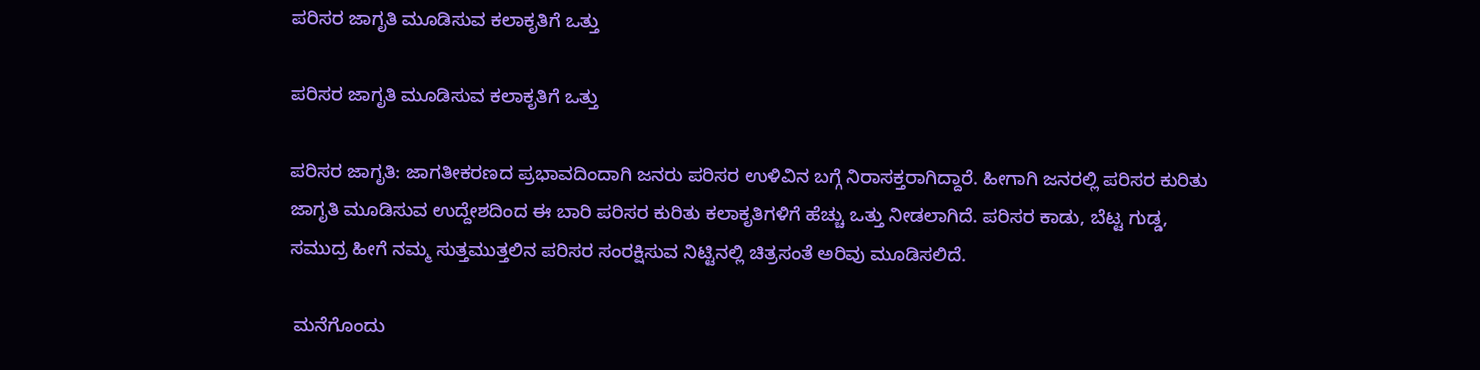ಪರಿಸರ ಜಾಗೃತಿ ಮೂಡಿಸುವ ಕಲಾಕೃತಿಗೆ ಒತ್ತು

ಪರಿಸರ ಜಾಗೃತಿ ಮೂಡಿಸುವ ಕಲಾಕೃತಿಗೆ ಒತ್ತು

ಪರಿಸರ ಜಾಗೃತಿ: ಜಾಗತೀಕರಣದ ಪ್ರಭಾವದಿಂದಾಗಿ ಜನರು ಪರಿಸರ ಉಳಿವಿನ ಬಗ್ಗೆ ನಿರಾಸಕ್ತರಾಗಿದ್ದಾರೆ. ಹೀಗಾಗಿ ಜನರಲ್ಲಿ ಪರಿಸರ ಕುರಿತು ಜಾಗೃತಿ ಮೂಡಿಸುವ ಉದ್ದೇಶದಿಂದ ಈ ಬಾರಿ ಪರಿಸರ ಕುರಿತು ಕಲಾಕೃತಿಗಳಿಗೆ ಹೆಚ್ಚು ಒತ್ತು ನೀಡಲಾಗಿದೆ. ಪರಿಸರ ಕಾಡು, ಬೆಟ್ಟ ಗುಡ್ಡ, ಸಮುದ್ರ ಹೀಗೆ ನಮ್ಮ ಸುತ್ತಮುತ್ತಲಿನ ಪರಿಸರ ಸಂರಕ್ಷಿಸುವ ನಿಟ್ಟಿನಲ್ಲಿ ಚಿತ್ರಸಂತೆ ಅರಿವು ಮೂಡಿಸಲಿದೆ.

 ಮನೆಗೊಂದು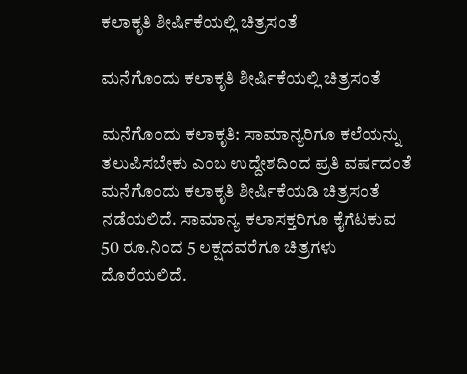ಕಲಾಕೃತಿ ಶೀರ್ಷಿಕೆಯಲ್ಲಿ ಚಿತ್ರಸಂತೆ

ಮನೆಗೊಂದು ಕಲಾಕೃತಿ ಶೀರ್ಷಿಕೆಯಲ್ಲಿ ಚಿತ್ರಸಂತೆ

ಮನೆಗೊಂದು ಕಲಾಕೃತಿ: ಸಾಮಾನ್ಯರಿಗೂ ಕಲೆಯನ್ನು ತಲುಪಿಸಬೇಕು ಎಂಬ ಉದ್ದೇಶದಿಂದ ಪ್ರತಿ ವರ್ಷದಂತೆ ಮನೆಗೊಂದು ಕಲಾಕೃತಿ ಶೀರ್ಷಿಕೆಯಡಿ ಚಿತ್ರಸಂತೆ ನಡೆಯಲಿದೆ. ಸಾಮಾನ್ಯ ಕಲಾಸಕ್ತರಿಗೂ ಕೈಗೆಟಕುವ 50 ರೂ.ನಿಂದ 5 ಲಕ್ಷದವರೆಗೂ ಚಿತ್ರಗಳು ದೊರೆಯಲಿದೆ.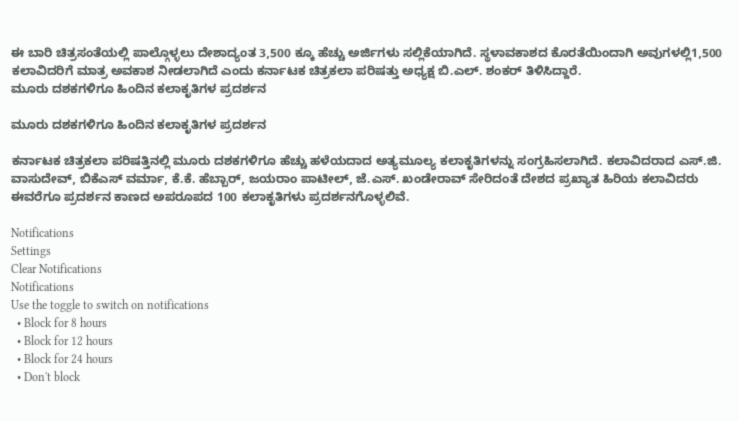ಈ ಬಾರಿ ಚಿತ್ರಸಂತೆಯಲ್ಲಿ ಪಾಲ್ಗೊಳ್ಳಲು ದೇಶಾದ್ಯಂತ 3,500 ಕ್ಕೂ ಹೆಚ್ಚು ಅರ್ಜಿಗಳು ಸಲ್ಲಿಕೆಯಾಗಿದೆ. ಸ್ಥಳಾವಕಾಶದ ಕೊರತೆಯಿಂದಾಗಿ ಅವುಗಳಲ್ಲಿ1,500 ಕಲಾವಿದರಿಗೆ ಮಾತ್ರ ಅವಕಾಶ ನೀಡಲಾಗಿದೆ ಎಂದು ಕರ್ನಾಟಕ ಚಿತ್ರಕಲಾ ಪರಿಷತ್ತು ಅಧ್ಯಕ್ಷ ಬಿ.ಎಲ್. ಶಂಕರ್ ತಿಳಿಸಿದ್ದಾರೆ.
ಮೂರು ದಶಕಗಳಿಗೂ ಹಿಂದಿನ ಕಲಾಕೃತಿಗಳ ಪ್ರದರ್ಶನ

ಮೂರು ದಶಕಗಳಿಗೂ ಹಿಂದಿನ ಕಲಾಕೃತಿಗಳ ಪ್ರದರ್ಶನ

ಕರ್ನಾಟಕ ಚಿತ್ರಕಲಾ ಪರಿಷತ್ತಿನಲ್ಲಿ ಮೂರು ದಶಕಗಳಿಗೂ ಹೆಚ್ಚು ಹಳೆಯದಾದ ಅತ್ಯಮೂಲ್ಯ ಕಲಾಕೃತಿಗಳನ್ನು ಸಂಗ್ರಹಿಸಲಾಗಿದೆ. ಕಲಾವಿದರಾದ ಎಸ್.ಜಿ. ವಾಸುದೇವ್, ಬಿಕೆಎಸ್ ವರ್ಮಾ, ಕೆ.ಕೆ. ಹೆಬ್ಬಾರ್, ಜಯರಾಂ ಪಾಟೀಲ್, ಜೆ.ಎಸ್. ಖಂಡೇರಾವ್ ಸೇರಿದಂತೆ ದೇಶದ ಪ್ರಖ್ಯಾತ ಹಿರಿಯ ಕಲಾವಿದರು ಈವರೆಗೂ ಪ್ರದರ್ಶನ ಕಾಣದ ಅಪರೂಪದ 100 ಕಲಾಕೃತಿಗಳು ಪ್ರದರ್ಶನಗೊಳ್ಳಲಿವೆ.

Notifications
Settings
Clear Notifications
Notifications
Use the toggle to switch on notifications
  • Block for 8 hours
  • Block for 12 hours
  • Block for 24 hours
  • Don't block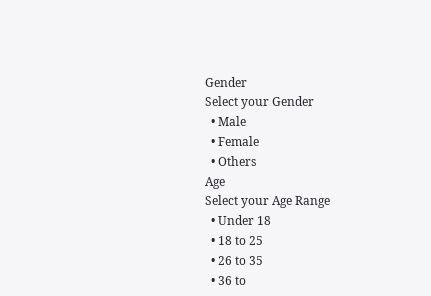Gender
Select your Gender
  • Male
  • Female
  • Others
Age
Select your Age Range
  • Under 18
  • 18 to 25
  • 26 to 35
  • 36 to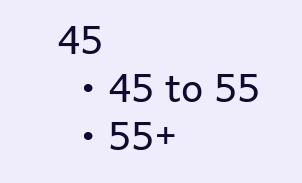45
  • 45 to 55
  • 55+